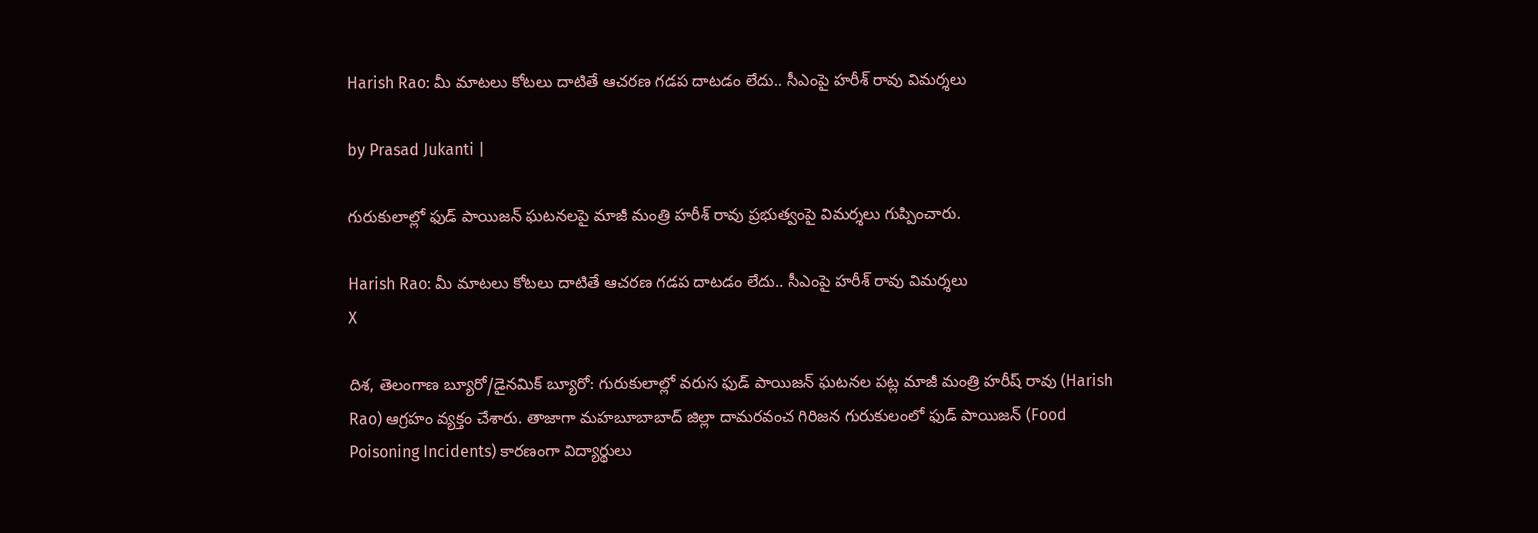Harish Rao: మీ మాటలు కోటలు దాటితే ఆచరణ గడప దాటడం లేదు.. సీఎంపై హరీశ్ రావు విమర్శలు

by Prasad Jukanti |

గురుకులాల్లో ఫుడ్ పాయిజన్ ఘటనలపై మాజీ మంత్రి హరీశ్ రావు ప్రభుత్వంపై విమర్శలు గుప్పించారు.

Harish Rao: మీ మాటలు కోటలు దాటితే ఆచరణ గడప దాటడం లేదు.. సీఎంపై హరీశ్ రావు విమర్శలు
X

దిశ, తెలంగాణ బ్యూరో/డైనమిక్ బ్యూరో: గురుకులాల్లో వరుస ఫుడ్ పాయిజన్ ఘటనల పట్ల మాజీ మంత్రి హరీష్ రావు (Harish Rao) ఆగ్రహం వ్యక్తం చేశారు. తాజాగా మహబూబాబాద్ జిల్లా దామరవంచ గిరిజన గురుకులంలో ఫుడ్ పాయిజన్ (Food Poisoning Incidents) కారణంగా విద్యార్థులు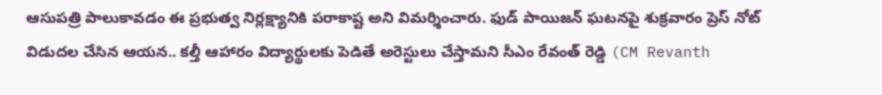ఆసుపత్రి పాలుకావడం ఈ ప్రభుత్వ నిర్లక్ష్యానికి పరాకాష్ట అని విమర్శించారు. ఫుడ్ పాయిజన్ ఘటనపై శుక్రవారం ప్రెస్ నోట్ విడుదల చేసిన ఆయన.. కల్తీ ఆహారం విద్యార్థులకు పెడితే అరెస్టులు చేస్తామని సీఎం రేవంత్ రెడ్డి (CM Revanth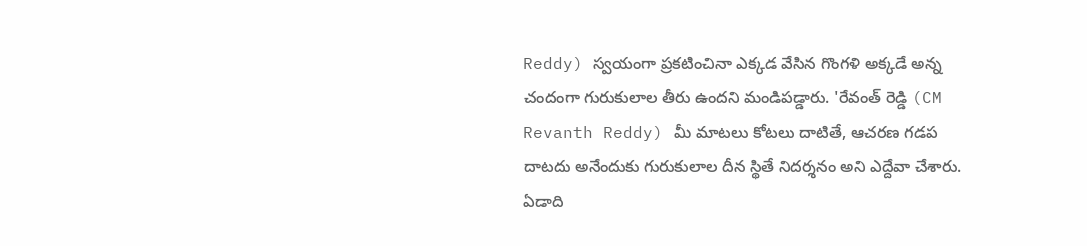Reddy) స్వయంగా ప్రకటించినా ఎక్కడ వేసిన గొంగళి అక్కడే అన్న చందంగా గురుకులాల తీరు ఉందని మండిపడ్డారు. 'రేవంత్ రెడ్డి (CM Revanth Reddy) మీ మాటలు కోటలు దాటితే, ఆచరణ గడప దాటదు అనేందుకు గురుకులాల దీన స్థితే నిదర్శనం అని ఎద్దేవా చేశారు. ఏడాది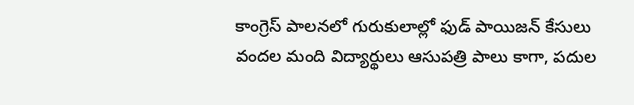కాంగ్రెస్ పాలనలో గురుకులాల్లో ఫుడ్ పాయిజన్ కేసులు వందల మంది విద్యార్థులు ఆసుపత్రి పాలు కాగా, పదుల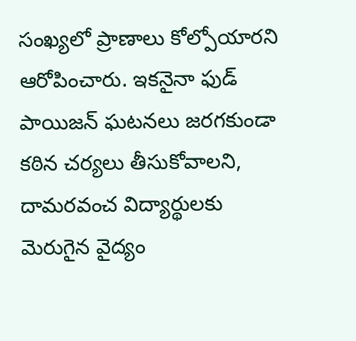సంఖ్యలో ప్రాణాలు కోల్పోయారని ఆరోపించారు. ఇకనైనా ఫుడ్ పాయిజన్ ఘటనలు జరగకుండా కఠిన చర్యలు తీసుకోవాలని, దామరవంచ విద్యార్థులకు మెరుగైన వైద్యం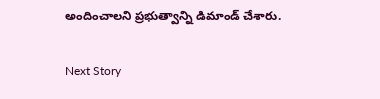అందించాలని ప్రభుత్వాన్ని డిమాండ్ చేశారు.

Next Story